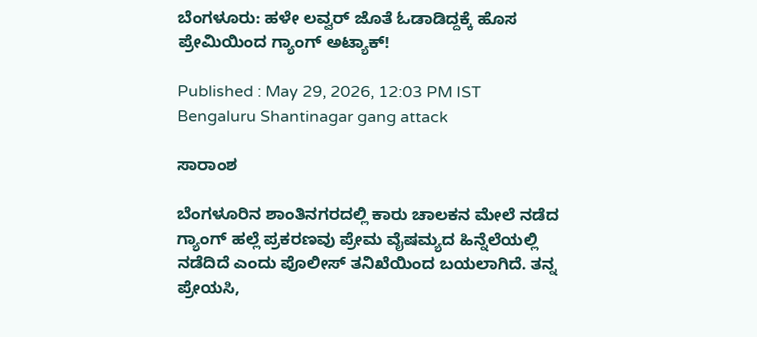ಬೆಂಗಳೂರು: ಹಳೇ ಲವ್ವರ್ ಜೊತೆ ಓಡಾಡಿದ್ದಕ್ಕೆ ಹೊಸ ಪ್ರೇಮಿಯಿಂದ ಗ್ಯಾಂಗ್ ಅಟ್ಯಾಕ್!

Published : May 29, 2026, 12:03 PM IST
Bengaluru Shantinagar gang attack

ಸಾರಾಂಶ

ಬೆಂಗಳೂರಿನ ಶಾಂತಿನಗರದಲ್ಲಿ ಕಾರು ಚಾಲಕನ ಮೇಲೆ ನಡೆದ ಗ್ಯಾಂಗ್ ಹಲ್ಲೆ ಪ್ರಕರಣವು ಪ್ರೇಮ ವೈಷಮ್ಯದ ಹಿನ್ನೆಲೆಯಲ್ಲಿ ನಡೆದಿದೆ ಎಂದು ಪೊಲೀಸ್ ತನಿಖೆಯಿಂದ ಬಯಲಾಗಿದೆ. ತನ್ನ ಪ್ರೇಯಸಿ,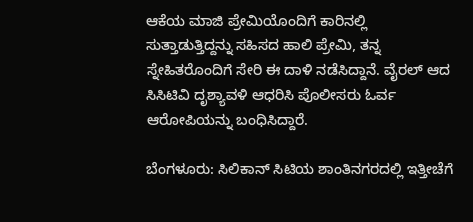ಆಕೆಯ ಮಾಜಿ ಪ್ರೇಮಿಯೊಂದಿಗೆ ಕಾರಿನಲ್ಲಿ ಸುತ್ತಾಡುತ್ತಿದ್ದನ್ನು ಸಹಿಸದ ಹಾಲಿ ಪ್ರೇಮಿ, ತನ್ನ ಸ್ನೇಹಿತರೊಂದಿಗೆ ಸೇರಿ ಈ ದಾಳಿ ನಡೆಸಿದ್ದಾನೆ. ವೈರಲ್ ಆದ ಸಿಸಿಟಿವಿ ದೃಶ್ಯಾವಳಿ ಆಧರಿಸಿ ಪೊಲೀಸರು ಓರ್ವ ಆರೋಪಿಯನ್ನು ಬಂಧಿಸಿದ್ದಾರೆ.

ಬೆಂಗಳೂರು: ಸಿಲಿಕಾನ್ ಸಿಟಿಯ ಶಾಂತಿನಗರದಲ್ಲಿ ಇತ್ತೀಚೆಗೆ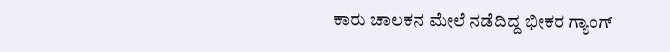ಕಾರು ಚಾಲಕನ ಮೇಲೆ ನಡೆದಿದ್ದ ಭೀಕರ ಗ್ಯಾಂಗ್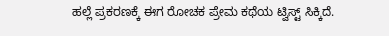ಹಲ್ಲೆ ಪ್ರಕರಣಕ್ಕೆ ಈಗ ರೋಚಕ ಪ್ರೇಮ ಕಥೆಯ ಟ್ವಿಸ್ಟ್ ಸಿಕ್ಕಿದೆ.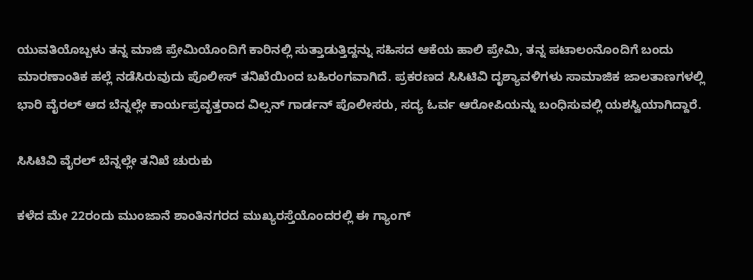ಯುವತಿಯೊಬ್ಬಳು ತನ್ನ ಮಾಜಿ ಪ್ರೇಮಿಯೊಂದಿಗೆ ಕಾರಿನಲ್ಲಿ ಸುತ್ತಾಡುತ್ತಿದ್ದನ್ನು ಸಹಿಸದ ಆಕೆಯ ಹಾಲಿ ಪ್ರೇಮಿ, ತನ್ನ ಪಟಾಲಂನೊಂದಿಗೆ ಬಂದು ಮಾರಣಾಂತಿಕ ಹಲ್ಲೆ ನಡೆಸಿರುವುದು ಪೊಲೀಸ್ ತನಿಖೆಯಿಂದ ಬಹಿರಂಗವಾಗಿದೆ. ಪ್ರಕರಣದ ಸಿಸಿಟಿವಿ ದೃಶ್ಯಾವಳಿಗಳು ಸಾಮಾಜಿಕ ಜಾಲತಾಣಗಳಲ್ಲಿ ಭಾರಿ ವೈರಲ್ ಆದ ಬೆನ್ನಲ್ಲೇ ಕಾರ್ಯಪ್ರವೃತ್ತರಾದ ವಿಲ್ಸನ್ ಗಾರ್ಡನ್ ಪೊಲೀಸರು, ಸದ್ಯ ಓರ್ವ ಆರೋಪಿಯನ್ನು ಬಂಧಿಸುವಲ್ಲಿ ಯಶಸ್ವಿಯಾಗಿದ್ದಾರೆ.

ಸಿಸಿಟಿವಿ ವೈರಲ್ ಬೆನ್ನಲ್ಲೇ ತನಿಖೆ ಚುರುಕು

ಕಳೆದ ಮೇ 22ರಂದು ಮುಂಜಾನೆ ಶಾಂತಿನಗರದ ಮುಖ್ಯರಸ್ತೆಯೊಂದರಲ್ಲಿ ಈ ಗ್ಯಾಂಗ್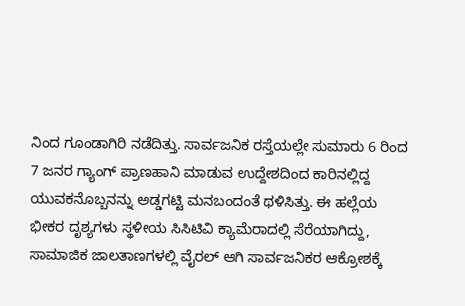ನಿಂದ ಗೂಂಡಾಗಿರಿ ನಡೆದಿತ್ತು. ಸಾರ್ವಜನಿಕ ರಸ್ತೆಯಲ್ಲೇ ಸುಮಾರು 6 ರಿಂದ 7 ಜನರ ಗ್ಯಾಂಗ್‌ ಪ್ರಾಣಹಾನಿ ಮಾಡುವ ಉದ್ದೇಶದಿಂದ ಕಾರಿನಲ್ಲಿದ್ದ ಯುವಕನೊಬ್ಬನನ್ನು ಅಡ್ಡಗಟ್ಟಿ ಮನಬಂದಂತೆ ಥಳಿಸಿತ್ತು. ಈ ಹಲ್ಲೆಯ ಭೀಕರ ದೃಶ್ಯಗಳು ಸ್ಥಳೀಯ ಸಿಸಿಟಿವಿ ಕ್ಯಾಮೆರಾದಲ್ಲಿ ಸೆರೆಯಾಗಿದ್ದು, ಸಾಮಾಜಿಕ ಜಾಲತಾಣಗಳಲ್ಲಿ ವೈರಲ್ ಆಗಿ ಸಾರ್ವಜನಿಕರ ಆಕ್ರೋಶಕ್ಕೆ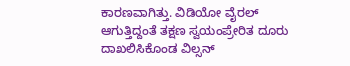ಕಾರಣವಾಗಿತ್ತು. ವಿಡಿಯೋ ವೈರಲ್ ಆಗುತ್ತಿದ್ದಂತೆ ತಕ್ಷಣ ಸ್ವಯಂಪ್ರೇರಿತ ದೂರು ದಾಖಲಿಸಿಕೊಂಡ ವಿಲ್ಸನ್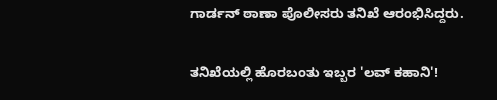ಗಾರ್ಡನ್ ಠಾಣಾ ಪೊಲೀಸರು ತನಿಖೆ ಆರಂಭಿಸಿದ್ದರು.

ತನಿಖೆಯಲ್ಲಿ ಹೊರಬಂತು ಇಬ್ಬರ 'ಲವ್ ಕಹಾನಿ'!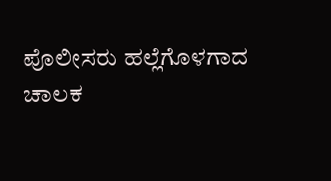ಪೊಲೀಸರು ಹಲ್ಲೆಗೊಳಗಾದ ಚಾಲಕ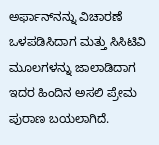ಅರ್ಫಾನ್‌ನನ್ನು ವಿಚಾರಣೆ ಒಳಪಡಿಸಿದಾಗ ಮತ್ತು ಸಿಸಿಟಿವಿ ಮೂಲಗಳನ್ನು ಜಾಲಾಡಿದಾಗ ಇದರ ಹಿಂದಿನ ಅಸಲಿ ಪ್ರೇಮ ಪುರಾಣ ಬಯಲಾಗಿದೆ.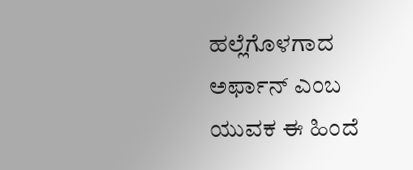ಹಲ್ಲೆಗೊಳಗಾದ ಅರ್ಫಾನ್ ಎಂಬ ಯುವಕ ಈ ಹಿಂದೆ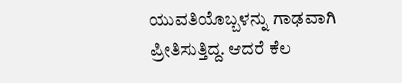ಯುವತಿಯೊಬ್ಬಳನ್ನು ಗಾಢವಾಗಿ ಪ್ರೀತಿಸುತ್ತಿದ್ದ. ಆದರೆ ಕೆಲ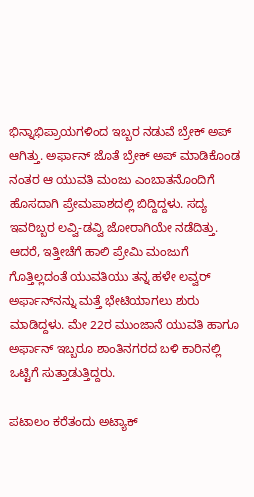ಭಿನ್ನಾಭಿಪ್ರಾಯಗಳಿಂದ ಇಬ್ಬರ ನಡುವೆ ಬ್ರೇಕ್ ಅಪ್ ಆಗಿತ್ತು. ಅರ್ಫಾನ್ ಜೊತೆ ಬ್ರೇಕ್ ಅಪ್ ಮಾಡಿಕೊಂಡ ನಂತರ ಆ ಯುವತಿ ಮಂಜು ಎಂಬಾತನೊಂದಿಗೆ ಹೊಸದಾಗಿ ಪ್ರೇಮಪಾಶದಲ್ಲಿ ಬಿದ್ದಿದ್ದಳು. ಸದ್ಯ ಇವರಿಬ್ಬರ ಲವ್ವಿ-ಡವ್ವಿ ಜೋರಾಗಿಯೇ ನಡೆದಿತ್ತು. ಆದರೆ, ಇತ್ತೀಚೆಗೆ ಹಾಲಿ ಪ್ರೇಮಿ ಮಂಜುಗೆ ಗೊತ್ತಿಲ್ಲದಂತೆ ಯುವತಿಯು ತನ್ನ ಹಳೇ ಲವ್ವರ್ ಅರ್ಫಾನ್‌ನನ್ನು ಮತ್ತೆ ಭೇಟಿಯಾಗಲು ಶುರು ಮಾಡಿದ್ದಳು. ಮೇ 22ರ ಮುಂಜಾನೆ ಯುವತಿ ಹಾಗೂ ಅರ್ಫಾನ್ ಇಬ್ಬರೂ ಶಾಂತಿನಗರದ ಬಳಿ ಕಾರಿನಲ್ಲಿ ಒಟ್ಟಿಗೆ ಸುತ್ತಾಡುತ್ತಿದ್ದರು.

ಪಟಾಲಂ ಕರೆತಂದು ಅಟ್ಯಾಕ್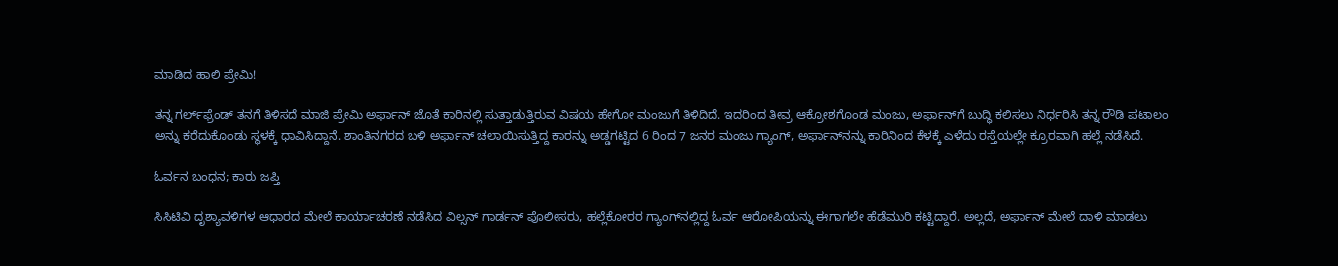ಮಾಡಿದ ಹಾಲಿ ಪ್ರೇಮಿ!

ತನ್ನ ಗರ್ಲ್‌ಫ್ರೆಂಡ್ ತನಗೆ ತಿಳಿಸದೆ ಮಾಜಿ ಪ್ರೇಮಿ ಅರ್ಫಾನ್ ಜೊತೆ ಕಾರಿನಲ್ಲಿ ಸುತ್ತಾಡುತ್ತಿರುವ ವಿಷಯ ಹೇಗೋ ಮಂಜುಗೆ ತಿಳಿದಿದೆ. ಇದರಿಂದ ತೀವ್ರ ಆಕ್ರೋಶಗೊಂಡ ಮಂಜು, ಅರ್ಫಾನ್‌ಗೆ ಬುದ್ಧಿ ಕಲಿಸಲು ನಿರ್ಧರಿಸಿ ತನ್ನ ರೌಡಿ ಪಟಾಲಂ ಅನ್ನು ಕರೆದುಕೊಂಡು ಸ್ಥಳಕ್ಕೆ ಧಾವಿಸಿದ್ದಾನೆ. ಶಾಂತಿನಗರದ ಬಳಿ ಅರ್ಫಾನ್ ಚಲಾಯಿಸುತ್ತಿದ್ದ ಕಾರನ್ನು ಅಡ್ಡಗಟ್ಟಿದ 6 ರಿಂದ 7 ಜನರ ಮಂಜು ಗ್ಯಾಂಗ್, ಅರ್ಫಾನ್‌ನನ್ನು ಕಾರಿನಿಂದ ಕೆಳಕ್ಕೆ ಎಳೆದು ರಸ್ತೆಯಲ್ಲೇ ಕ್ರೂರವಾಗಿ ಹಲ್ಲೆ ನಡೆಸಿದೆ.

ಓರ್ವನ ಬಂಧನ; ಕಾರು ಜಪ್ತಿ

ಸಿಸಿಟಿವಿ ದೃಶ್ಯಾವಳಿಗಳ ಆಧಾರದ ಮೇಲೆ ಕಾರ್ಯಾಚರಣೆ ನಡೆಸಿದ ವಿಲ್ಸನ್ ಗಾರ್ಡನ್ ಪೊಲೀಸರು, ಹಲ್ಲೆಕೋರರ ಗ್ಯಾಂಗ್‌ನಲ್ಲಿದ್ದ ಓರ್ವ ಆರೋಪಿಯನ್ನು ಈಗಾಗಲೇ ಹೆಡೆಮುರಿ ಕಟ್ಟಿದ್ದಾರೆ. ಅಲ್ಲದೆ, ಅರ್ಫಾನ್ ಮೇಲೆ ದಾಳಿ ಮಾಡಲು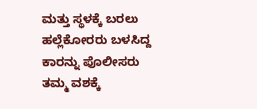ಮತ್ತು ಸ್ಥಳಕ್ಕೆ ಬರಲು ಹಲ್ಲೆಕೋರರು ಬಳಸಿದ್ದ ಕಾರನ್ನು ಪೊಲೀಸರು ತಮ್ಮ ವಶಕ್ಕೆ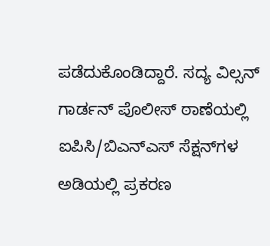ಪಡೆದುಕೊಂಡಿದ್ದಾರೆ. ಸದ್ಯ ವಿಲ್ಸನ್ ಗಾರ್ಡನ್ ಪೊಲೀಸ್ ಠಾಣೆಯಲ್ಲಿ ಐಪಿಸಿ/ಬಿಎನ್‌ಎಸ್ ಸೆಕ್ಷನ್‌ಗಳ ಅಡಿಯಲ್ಲಿ ಪ್ರಕರಣ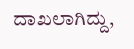ದಾಖಲಾಗಿದ್ದು,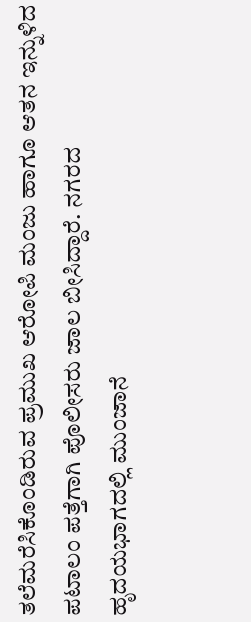ತಲೆಮರೆಸಿಕೊಂಡಿರುವ ಪ್ರಮುಖ ಆರೋಪಿ ಮಂಜು ಹಾಗೂ ಆತನ ಇನ್ನುಳಿದ ಪಟಾಲಂ ಪತ್ತೆಗಾಗಿ ಪೊಲೀಸರು ಜಾಲ ಬೀಸಿದ್ದಾರೆ. ನಗರದ ಹೃದಯಭಾಗದಲ್ಲಿ ಮುಂಜಾನೆ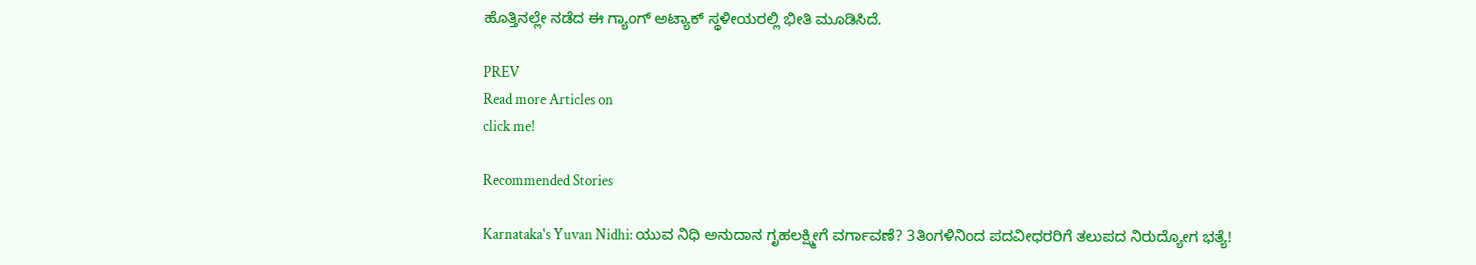ಹೊತ್ತಿನಲ್ಲೇ ನಡೆದ ಈ ಗ್ಯಾಂಗ್ ಅಟ್ಯಾಕ್ ಸ್ಥಳೀಯರಲ್ಲಿ ಭೀತಿ ಮೂಡಿಸಿದೆ.

PREV
Read more Articles on
click me!

Recommended Stories

Karnataka's Yuvan Nidhi: ಯುವ ನಿಧಿ ಅನುದಾನ ಗೃಹಲಕ್ಷ್ಮೀಗೆ ವರ್ಗಾವಣೆ? 3ತಿಂಗಳಿನಿಂದ ಪದವೀಧರರಿಗೆ ತಲುಪದ ನಿರುದ್ಯೋಗ ಭತ್ಯೆ!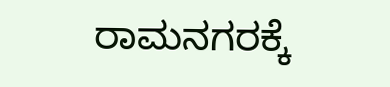ರಾಮನಗರಕ್ಕೆ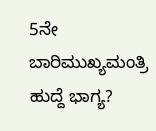5ನೇ ಬಾರಿಮುಖ್ಯಮಂತ್ರಿ ಹುದ್ದೆ ಭಾಗ್ಯ?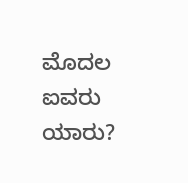ಮೊದಲ ಐವರು ಯಾರು?